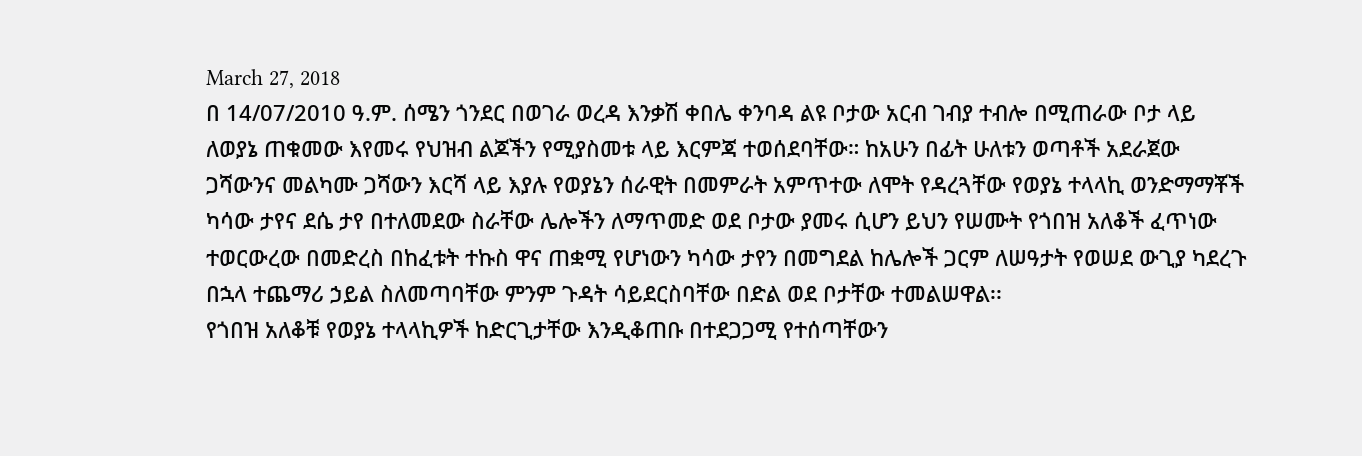March 27, 2018
በ 14/07/2010 ዓ.ም. ሰሜን ጎንደር በወገራ ወረዳ እንቃሽ ቀበሌ ቀንባዳ ልዩ ቦታው አርብ ገብያ ተብሎ በሚጠራው ቦታ ላይ ለወያኔ ጠቁመው እየመሩ የህዝብ ልጆችን የሚያስመቱ ላይ እርምጃ ተወሰደባቸው። ከአሁን በፊት ሁለቱን ወጣቶች አደራጀው ጋሻውንና መልካሙ ጋሻውን እርሻ ላይ እያሉ የወያኔን ሰራዊት በመምራት አምጥተው ለሞት የዳረጓቸው የወያኔ ተላላኪ ወንድማማቾች ካሳው ታየና ደሴ ታየ በተለመደው ስራቸው ሌሎችን ለማጥመድ ወደ ቦታው ያመሩ ሲሆን ይህን የሠሙት የጎበዝ አለቆች ፈጥነው ተወርውረው በመድረስ በከፈቱት ተኩስ ዋና ጠቋሚ የሆነውን ካሳው ታየን በመግደል ከሌሎች ጋርም ለሠዓታት የወሠደ ውጊያ ካደረጉ በኋላ ተጨማሪ ኃይል ስለመጣባቸው ምንም ጉዳት ሳይደርስባቸው በድል ወደ ቦታቸው ተመልሠዋል፡፡
የጎበዝ አለቆቹ የወያኔ ተላላኪዎች ከድርጊታቸው እንዲቆጠቡ በተደጋጋሚ የተሰጣቸውን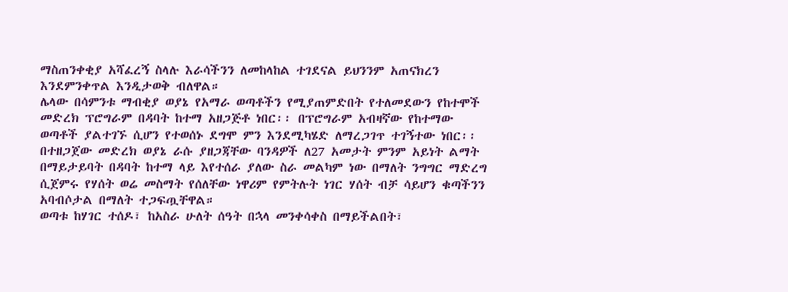ማስጠንቀቂያ አሻፈረኝ ስላሉ እራሳችንን ለመከላከል ተገደናል ይህንንም አጠናክረን እንደምንቀጥል እንዲታወቅ ብለዋል።
ሌላው በሳምንቱ ማብቂያ ወያኔ የአማራ ወጣቶችን የሚያጠምድበት የተለመደውን የከተሞች መድረክ ፕሮግራም በዳባት ከተማ አዘጋጅቶ ነበር፡፡ በፕሮግራም አብዛኛው የከተማው ወጣቶች ያልተገኙ ሲሆን የተወሰኑ ደግሞ ምን እንደሚካሄድ ለማረጋገጥ ተገኝተው ነበር፡፡ በተዘጋጀው መድረክ ወያኔ ራሱ ያዘጋጃቸው ባንዳዎች ለ27 አመታት ምንም አይነት ልማት በማይታይባት በዳባት ከተማ ላይ እየተሰራ ያለው ስራ መልካም ነው በማለት ንግግር ማድረግ ሲጀምሩ የሃሰት ወሬ መስማት የሰለቸው ነዋሪም የምትሉት ነገር ሃሰት ብቻ ሳይሆን ቁጣችንን አባብሶታል በማለት ተጋፍጧቸዋል።
ወጣቱ ከሃገር ተሰዶ፣ ከአስራ ሁለት ሰዓት በኋላ መንቀሳቀስ በማይችልበት፣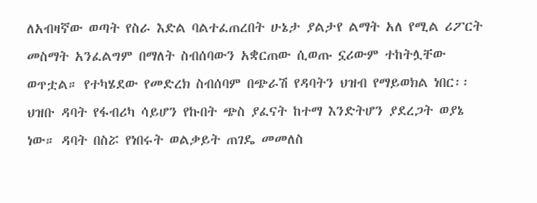ለአብዛኛው ወጣት የስራ እድል ባልተፈጠረበት ሁኔታ ያልታየ ልማት አለ የሚል ሪፖርት መስማት አንፈልግም በማለት ስብሰባውን አቋርጠው ሲወጡ ኗሪውም ተከትሏቸው ወጥቷል። የተካሄደው የመድረክ ስብሰባም በጭራሽ የዳባትን ህዝብ የማይወክል ነበር፡፡ ህዝቡ ዳባት የፋብሪካ ሳይሆን የኩበት ጭስ ያፈናት ከተማ እንድትሆን ያደረጋት ወያኔ ነው። ዳባት በስሯ የነበሩት ወልቃይት ጠገዴ መመለስ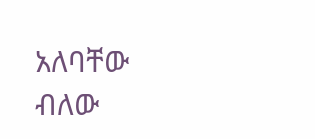አለባቸው ብለው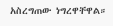አስረግጠው ነግረዋቸዋል።